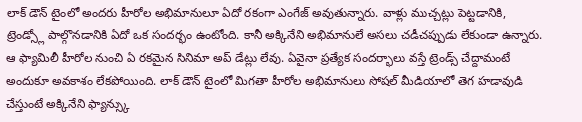లాక్ డౌన్ టైంలో అందరు హీరోల అభిమానులూ ఏదో రకంగా ఎంగేజ్ అవుతున్నారు. వాళ్లు ముచ్చట్లు పెట్టడానికి, ట్రెండ్స్లో పాల్గొనడానికి ఏదో ఒక సందర్భం ఉంటోంది. కానీ అక్కినేని అభిమానులే అసలు చడీచప్పుడు లేకుండా ఉన్నారు. ఆ ఫ్యామిలీ హీరోల నుంచి ఏ రకమైన సినిమా అప్ డేట్లు లేవు. ఏవైనా ప్రత్యేక సందర్భాలు వస్తే ట్రెండ్స్ చేద్దామంటే అందుకూ అవకాశం లేకపోయింది. లాక్ డౌన్ టైంలో మిగతా హీరోల అభిమానులు సోషల్ మీడియాలో తెగ హడావుడి చేస్తుంటే అక్కినేని ఫ్యాన్స్కు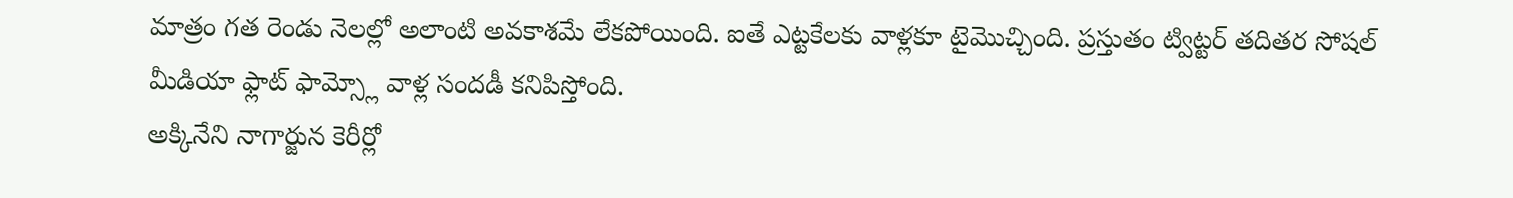మాత్రం గత రెండు నెలల్లో అలాంటి అవకాశమే లేకపోయింది. ఐతే ఎట్టకేలకు వాళ్లకూ టైమొచ్చింది. ప్రస్తుతం ట్విట్టర్ తదితర సోషల్ మీడియా ఫ్లాట్ ఫామ్స్లో వాళ్ల సందడీ కనిపిస్తోంది.
అక్కినేని నాగార్జున కెరీర్లో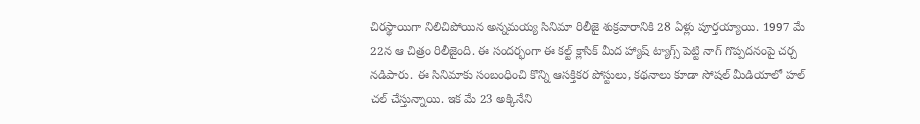చిరస్థాయిగా నిలిచిపోయిన అన్నమయ్య సినిమా రిలీజై శుక్రవారానికి 28 ఏళ్లు పూర్తయ్యాయి. 1997 మే 22న ఆ చిత్రం రిలీజైంది. ఈ సందర్భంగా ఈ కల్ట్ క్లాసిక్ మీద హ్యాష్ ట్యాగ్స్ పెట్టి నాగ్ గొప్పదనంపై చర్చ నడిపారు. ఈ సినిమాకు సంబంధించి కొన్ని ఆసక్తికర పోస్టులు, కథనాలు కూడా సోషల్ మీడియాలో హల్ చల్ చేస్తున్నాయి. ఇక మే 23 అక్కినేని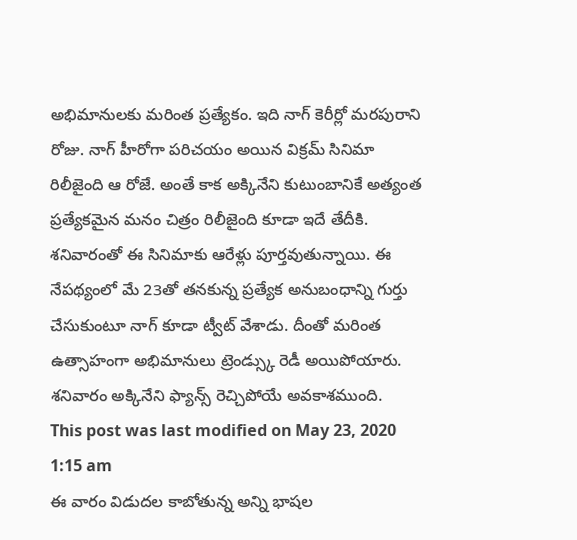అభిమానులకు మరింత ప్రత్యేకం. ఇది నాగ్ కెరీర్లో మరపురాని రోజు. నాగ్ హీరోగా పరిచయం అయిన విక్రమ్ సినిమా రిలీజైంది ఆ రోజే. అంతే కాక అక్కినేని కుటుంబానికే అత్యంత ప్రత్యేకమైన మనం చిత్రం రిలీజైంది కూడా ఇదే తేదీకి. శనివారంతో ఈ సినిమాకు ఆరేళ్లు పూర్తవుతున్నాయి. ఈ నేపథ్యంలో మే 23తో తనకున్న ప్రత్యేక అనుబంధాన్ని గుర్తు చేసుకుంటూ నాగ్ కూడా ట్వీట్ వేశాడు. దీంతో మరింత ఉత్సాహంగా అభిమానులు ట్రెండ్స్కు రెడీ అయిపోయారు. శనివారం అక్కినేని ఫ్యాన్స్ రెచ్చిపోయే అవకాశముంది.
This post was last modified on May 23, 2020 1:15 am
ఈ వారం విడుదల కాబోతున్న అన్ని భాషల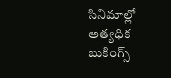సినిమాల్లో అత్యధిక బుకింగ్స్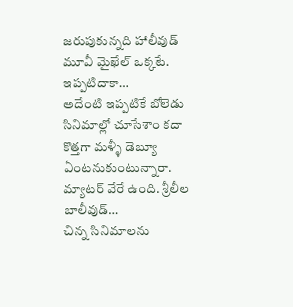జరుపుకున్నది హాలీవుడ్ మూవీ మైఖేల్ ఒక్కటే. ఇప్పటిదాకా…
అదేంటి ఇప్పటికే బోలెడు సినిమాల్లో చూసేశాం కదా కొత్తగా మళ్ళీ డెబ్యూ ఏంటనుకుంటున్నారా. మ్యాటర్ వేరే ఉంది. శ్రీలీల బాలీవుడ్…
చిన్న సినిమాలను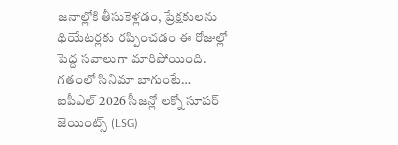జనాల్లోకి తీసుకెళ్లడం, ప్రేక్షకులను థియేటర్లకు రప్పించడం ఈ రోజుల్లో పెద్ద సవాలుగా మారిపోయింది. గతంలో సినిమా బాగుంటే…
ఐపీఎల్ 2026 సీజన్లో లక్నో సూపర్ జెయింట్స్ (LSG)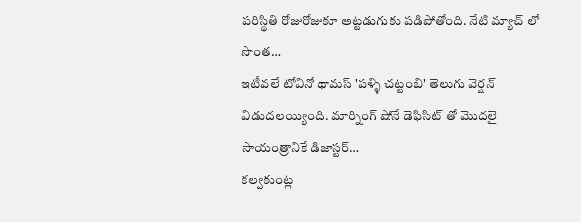పరిస్థితి రోజురోజుకూ అట్టడుగుకు పడిపోతోంది. నేటి మ్యాచ్ లో సొంత…
ఇటీవలే టోవినో థామస్ 'పళ్ళి చట్టంబి' తెలుగు వెర్షన్ విడుదలయ్యింది. మార్నింగ్ షోనే డెఫిసిట్ తో మొదలై సాయంత్రానికే డిజాస్టర్…
కల్వకుంట్ల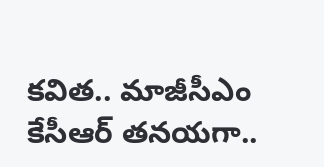కవిత.. మాజీసీఎం కేసీఆర్ తనయగా..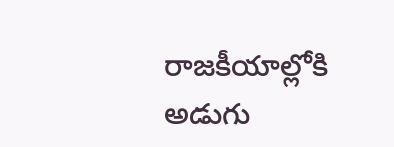రాజకీయాల్లోకి అడుగు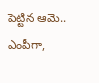పెట్టిన ఆమె.. ఎంపీగా,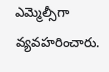ఎమ్మెల్సీగా వ్యవహరించారు.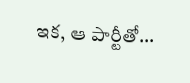ఇక, ఆ పార్టీతో…